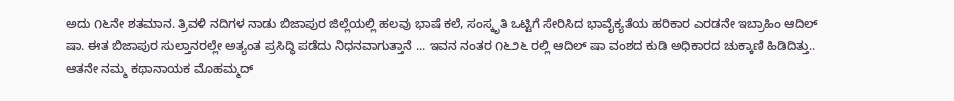ಅದು ೧೬ನೇ ಶತಮಾನ. ತ್ರಿವಳಿ ನದಿಗಳ ನಾಡು ಬಿಜಾಪುರ ಜಿಲ್ಲೆಯಲ್ಲಿ ಹಲವು ಭಾಷೆ ಕಲೆ, ಸಂಸ್ಕೃತಿ ಒಟ್ಟಿಗೆ ಸೇರಿಸಿದ ಭಾವೈಕ್ಯತೆಯ ಹರಿಕಾರ ಎರಡನೇ ಇಬ್ರಾಹಿಂ ಆದಿಲ್ ಷಾ. ಈತ ಬಿಜಾಪುರ ಸುಲ್ತಾನರಲ್ಲೇ ಅತ್ಯಂತ ಪ್ರಸಿದ್ಧಿ ಪಡೆದು ನಿಧನವಾಗುತ್ತಾನೆ ... ಇವನ ನಂತರ ೧೬೨೬ ರಲ್ಲಿ ಆದಿಲ್ ಷಾ ವಂಶದ ಕುಡಿ ಅಧಿಕಾರದ ಚುಕ್ಕಾಣಿ ಹಿಡಿದಿತ್ತು.. ಆತನೇ ನಮ್ಮ ಕಥಾನಾಯಕ ಮೊಹಮ್ಮದ್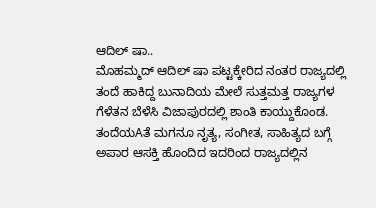ಆದಿಲ್ ಷಾ..
ಮೊಹಮ್ಮದ್ ಆದಿಲ್ ಷಾ ಪಟ್ಟಕ್ಕೇರಿದ ನಂತರ ರಾಜ್ಯದಲ್ಲಿ ತಂದೆ ಹಾಕಿದ್ದ ಬುನಾದಿಯ ಮೇಲೆ ಸುತ್ತಮತ್ತ ರಾಜ್ಯಗಳ ಗೆಳೆತನ ಬೆಳೆಸಿ ವಿಜಾಪುರದಲ್ಲಿ ಶಾಂತಿ ಕಾಯ್ದುಕೊಂಡ. ತಂದೆಯAತೆ ಮಗನೂ ನೃತ್ಯ, ಸಂಗೀತ, ಸಾಹಿತ್ಯದ ಬಗ್ಗೆ ಅಪಾರ ಆಸಕ್ತಿ ಹೊಂದಿದ ಇದರಿಂದ ರಾಜ್ಯದಲ್ಲಿನ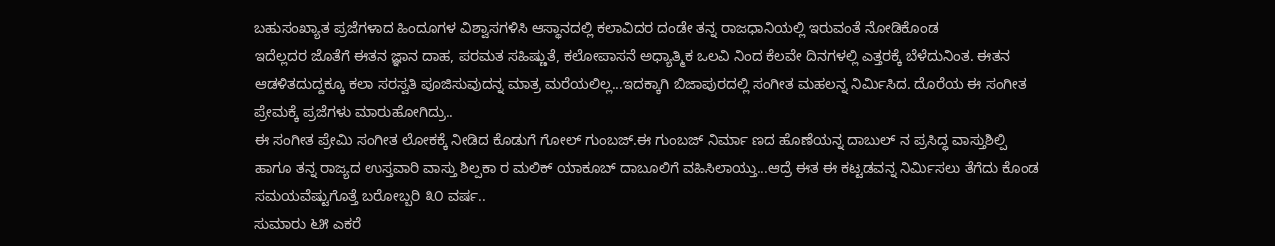ಬಹುಸಂಖ್ಯಾತ ಪ್ರಜೆಗಳಾದ ಹಿಂದೂಗಳ ವಿಶ್ವಾಸಗಳಿಸಿ ಆಸ್ಥಾನದಲ್ಲಿ ಕಲಾವಿದರ ದಂಡೇ ತನ್ನ ರಾಜಧಾನಿಯಲ್ಲಿ ಇರುವಂತೆ ನೋಡಿಕೊಂಡ
ಇದೆಲ್ಲದರ ಜೊತೆಗೆ ಈತನ ಜ್ಞಾನ ದಾಹ, ಪರಮತ ಸಹಿಷ್ಣುತೆ, ಕಲೋಪಾಸನೆ ಅಧ್ಯಾತ್ಮಿಕ ಒಲವಿ ನಿಂದ ಕೆಲವೇ ದಿನಗಳಲ್ಲಿ ಎತ್ತರಕ್ಕೆ ಬೆಳೆದುನಿಂತ. ಈತನ ಆಡಳಿತದುದ್ದಕ್ಕೂ ಕಲಾ ಸರಸ್ವತಿ ಪೂಜಿಸುವುದನ್ನ ಮಾತ್ರ ಮರೆಯಲಿಲ್ಲ...ಇದಕ್ಕಾಗಿ ಬಿಜಾಪುರದಲ್ಲಿ ಸಂಗೀತ ಮಹಲನ್ನ ನಿರ್ಮಿಸಿದ. ದೊರೆಯ ಈ ಸಂಗೀತ ಪ್ರೇಮಕ್ಕೆ ಪ್ರಜೆಗಳು ಮಾರುಹೋಗಿದ್ರು..
ಈ ಸಂಗೀತ ಪ್ರೇಮಿ ಸಂಗೀತ ಲೋಕಕ್ಕೆ ನೀಡಿದ ಕೊಡುಗೆ ಗೋಲ್ ಗುಂಬಜ್.ಈ ಗುಂಬಜ್ ನಿರ್ಮಾ ಣದ ಹೊಣೆಯನ್ನ ದಾಬುಲ್ ನ ಪ್ರಸಿದ್ಧ ವಾಸ್ತುಶಿಲ್ಪಿ ಹಾಗೂ ತನ್ನ ರಾಜ್ಯದ ಉಸ್ತವಾರಿ ವಾಸ್ತು ಶಿಲ್ಪಕಾ ರ ಮಲಿಕ್ ಯಾಕೂಬ್ ದಾಬೂಲಿಗೆ ವಹಿಸಿಲಾಯ್ತು...ಆದ್ರೆ ಈತ ಈ ಕಟ್ಟಡವನ್ನ ನಿರ್ಮಿಸಲು ತೆಗೆದು ಕೊಂಡ ಸಮಯವೆಷ್ಟುಗೊತ್ತೆ ಬರೋಬ್ಬರಿ ೩೦ ವರ್ಷ..
ಸುಮಾರು ೬೫ ಎಕರೆ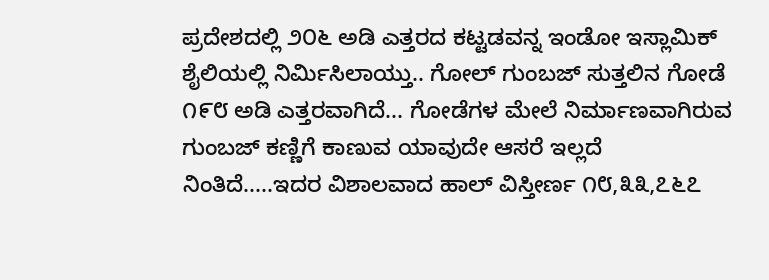ಪ್ರದೇಶದಲ್ಲಿ ೨೦೬ ಅಡಿ ಎತ್ತರದ ಕಟ್ಟಡವನ್ನ ಇಂಡೋ ಇಸ್ಲಾಮಿಕ್ ಶೈಲಿಯಲ್ಲಿ ನಿರ್ಮಿಸಿಲಾಯ್ತು.. ಗೋಲ್ ಗುಂಬಜ್ ಸುತ್ತಲಿನ ಗೋಡೆ ೧೯೮ ಅಡಿ ಎತ್ತರವಾಗಿದೆ... ಗೋಡೆಗಳ ಮೇಲೆ ನಿರ್ಮಾಣವಾಗಿರುವ ಗುಂಬಜ್ ಕಣ್ಣಿಗೆ ಕಾಣುವ ಯಾವುದೇ ಆಸರೆ ಇಲ್ಲದೆ ನಿಂತಿದೆ.....ಇದರ ವಿಶಾಲವಾದ ಹಾಲ್ ವಿಸ್ತೀರ್ಣ ೧೮,೩೩,೭೬೭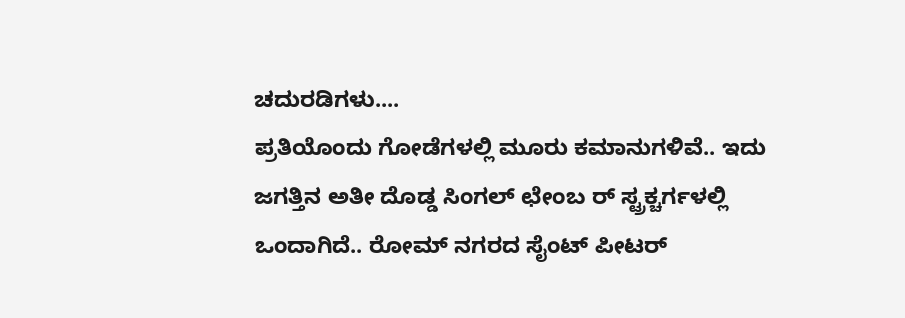ಚದುರಡಿಗಳು....
ಪ್ರತಿಯೊಂದು ಗೋಡೆಗಳಲ್ಲಿ ಮೂರು ಕಮಾನುಗಳಿವೆ.. ಇದು ಜಗತ್ತಿನ ಅತೀ ದೊಡ್ಡ ಸಿಂಗಲ್ ಛೇಂಬ ರ್ ಸ್ಟ್ರಕ್ಚರ್ಗಳಲ್ಲಿ ಒಂದಾಗಿದೆ.. ರೋಮ್ ನಗರದ ಸೈಂಟ್ ಪೀಟರ್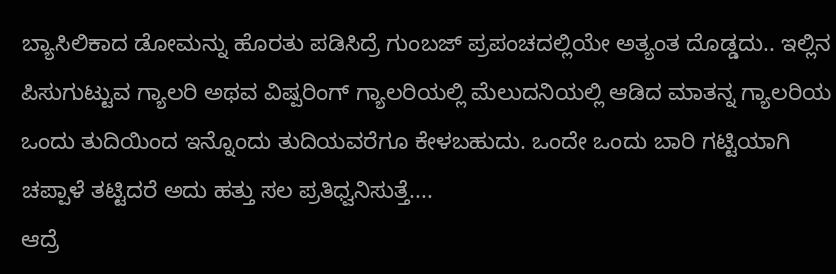ಬ್ಯಾಸಿಲಿಕಾದ ಡೋಮನ್ನು ಹೊರತು ಪಡಿಸಿದ್ರೆ ಗುಂಬಜ್ ಪ್ರಪಂಚದಲ್ಲಿಯೇ ಅತ್ಯಂತ ದೊಡ್ಡದು.. ಇಲ್ಲಿನ ಪಿಸುಗುಟ್ಟುವ ಗ್ಯಾಲರಿ ಅಥವ ವಿಷ್ಪರಿಂಗ್ ಗ್ಯಾಲರಿಯಲ್ಲಿ ಮೆಲುದನಿಯಲ್ಲಿ ಆಡಿದ ಮಾತನ್ನ ಗ್ಯಾಲರಿಯ ಒಂದು ತುದಿಯಿಂದ ಇನ್ನೊಂದು ತುದಿಯವರೆಗೂ ಕೇಳಬಹುದು. ಒಂದೇ ಒಂದು ಬಾರಿ ಗಟ್ಟಿಯಾಗಿ ಚಪ್ಪಾಳೆ ತಟ್ಟಿದರೆ ಅದು ಹತ್ತು ಸಲ ಪ್ರತಿಧ್ವನಿಸುತ್ತೆ....
ಆದ್ರೆ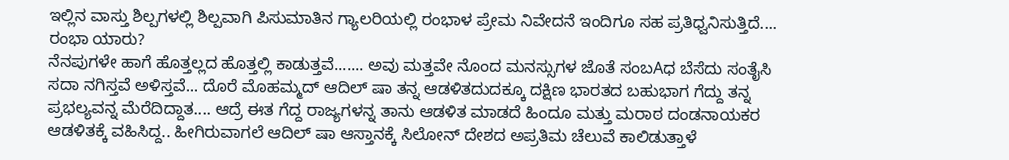ಇಲ್ಲಿನ ವಾಸ್ತು ಶಿಲ್ಪಗಳಲ್ಲಿ ಶಿಲ್ಪವಾಗಿ ಪಿಸುಮಾತಿನ ಗ್ಯಾಲರಿಯಲ್ಲಿ ರಂಭಾಳ ಪ್ರೇಮ ನಿವೇದನೆ ಇಂದಿಗೂ ಸಹ ಪ್ರತಿಧ್ವನಿಸುತ್ತಿದೆ....
ರಂಭಾ ಯಾರು?
ನೆನಪುಗಳೇ ಹಾಗೆ ಹೊತ್ತಲ್ಲದ ಹೊತ್ತಲ್ಲಿ ಕಾಡುತ್ತವೆ....... ಅವು ಮತ್ತವೇ ನೊಂದ ಮನಸ್ಸುಗಳ ಜೊತೆ ಸಂಬAಧ ಬೆಸೆದು ಸಂತೈಸಿ ಸದಾ ನಗಿಸ್ತವೆ ಅಳಿಸ್ತವೆ... ದೊರೆ ಮೊಹಮ್ಮದ್ ಆದಿಲ್ ಷಾ ತನ್ನ ಆಡಳಿತದುದಕ್ಕೂ ದಕ್ಷಿಣ ಭಾರತದ ಬಹುಭಾಗ ಗೆದ್ದು ತನ್ನ ಪ್ರಭಲ್ಯವನ್ನ ಮೆರೆದಿದ್ದಾತ.... ಆದ್ರೆ ಈತ ಗೆದ್ದ ರಾಜ್ಯಗಳನ್ನ ತಾನು ಆಡಳಿತ ಮಾಡದೆ ಹಿಂದೂ ಮತ್ತು ಮರಾಠ ದಂಡನಾಯಕರ ಆಡಳಿತಕ್ಕೆ ವಹಿಸಿದ್ದ.. ಹೀಗಿರುವಾಗಲೆ ಆದಿಲ್ ಷಾ ಆಸ್ತಾನಕ್ಕೆ ಸಿಲೋನ್ ದೇಶದ ಅಪ್ರತಿಮ ಚೆಲುವೆ ಕಾಲಿಡುತ್ತಾಳೆ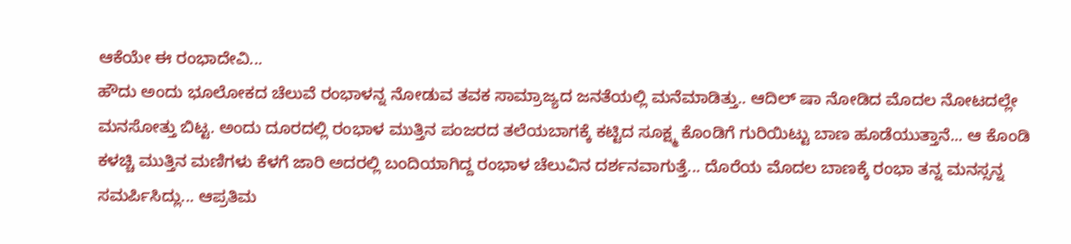ಆಕೆಯೇ ಈ ರಂಭಾದೇವಿ...
ಹೌದು ಅಂದು ಭೂಲೋಕದ ಚೆಲುವೆ ರಂಭಾಳನ್ನ ನೋಡುವ ತವಕ ಸಾಮ್ರಾಜ್ಯದ ಜನತೆಯಲ್ಲಿ ಮನೆಮಾಡಿತ್ತು.. ಆದಿಲ್ ಷಾ ನೋಡಿದ ಮೊದಲ ನೋಟದಲ್ಲೇ ಮನಸೋತ್ತು ಬಿಟ್ಟ. ಅಂದು ದೂರದಲ್ಲಿ ರಂಭಾಳ ಮುತ್ತಿನ ಪಂಜರದ ತಲೆಯಬಾಗಕ್ಕೆ ಕಟ್ಟಿದ ಸೂಕ್ಷ್ಮ ಕೊಂಡಿಗೆ ಗುರಿಯಿಟ್ಟು ಬಾಣ ಹೂಡೆಯುತ್ತಾನೆ... ಆ ಕೊಂಡಿ ಕಳಚ್ಚಿ ಮುತ್ತಿನ ಮಣಿಗಳು ಕೆಳಗೆ ಜಾರಿ ಅದರಲ್ಲಿ ಬಂದಿಯಾಗಿದ್ದ ರಂಭಾಳ ಚೆಲುವಿನ ದರ್ಶನವಾಗುತ್ತೆ... ದೊರೆಯ ಮೊದಲ ಬಾಣಕ್ಕೆ ರಂಭಾ ತನ್ನ ಮನಸ್ಸನ್ನ ಸಮರ್ಪಿಸಿದ್ಲು... ಆಪ್ರತಿಮ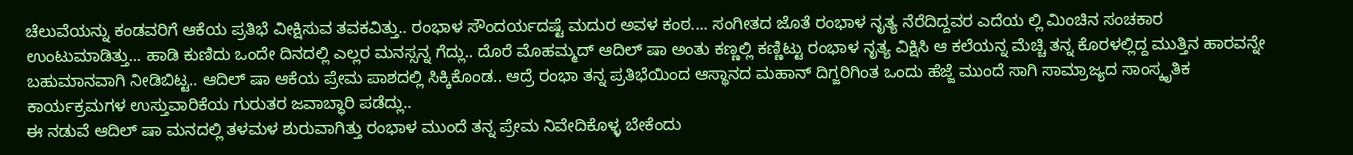ಚೆಲುವೆಯನ್ನು ಕಂಡವರಿಗೆ ಆಕೆಯ ಪ್ರತಿಭೆ ವೀಕ್ಷಿಸುವ ತವಕವಿತ್ತು.. ರಂಭಾಳ ಸೌಂದರ್ಯದಷ್ಟೆ ಮದುರ ಅವಳ ಕಂಠ.... ಸಂಗೀತದ ಜೊತೆ ರಂಭಾಳ ನೃತ್ಯ ನೆರೆದಿದ್ದವರ ಎದೆಯ ಲ್ಲಿ ಮಿಂಚಿನ ಸಂಚಕಾರ ಉಂಟುಮಾಡಿತ್ತು... ಹಾಡಿ ಕುಣಿದು ಒಂದೇ ದಿನದಲ್ಲಿ ಎಲ್ಲರ ಮನಸ್ಸನ್ನ ಗೆದ್ಲು.. ದೊರೆ ಮೊಹಮ್ಮದ್ ಆದಿಲ್ ಷಾ ಅಂತು ಕಣ್ಣಲ್ಲಿ ಕಣ್ಣಿಟ್ಟು ರಂಭಾಳ ನೃತ್ಯ ವಿಕ್ಷಿಸಿ ಆ ಕಲೆಯನ್ನ ಮೆಚ್ಚಿ ತನ್ನ ಕೊರಳಲ್ಲಿದ್ದ ಮುತ್ತಿನ ಹಾರವನ್ನೇ ಬಹುಮಾನವಾಗಿ ನೀಡಿಬಿಟ್ಟ.. ಆದಿಲ್ ಷಾ ಆಕೆಯ ಪ್ರೇಮ ಪಾಶದಲ್ಲಿ ಸಿಕ್ಕಿಕೊಂಡ.. ಆದ್ರೆ ರಂಭಾ ತನ್ನ ಪ್ರತಿಭೆಯಿಂದ ಆಸ್ಥಾನದ ಮಹಾನ್ ದಿಗ್ಜರಿಗಿಂತ ಒಂದು ಹೆಜ್ಜೆ ಮುಂದೆ ಸಾಗಿ ಸಾಮ್ರಾಜ್ಯದ ಸಾಂಸ್ಕೃತಿಕ ಕಾರ್ಯಕ್ರಮಗಳ ಉಸ್ತುವಾರಿಕೆಯ ಗುರುತರ ಜವಾಬ್ಧಾರಿ ಪಡೆದ್ಲು..
ಈ ನಡುವೆ ಆದಿಲ್ ಷಾ ಮನದಲ್ಲಿ ತಳಮಳ ಶುರುವಾಗಿತ್ತು ರಂಭಾಳ ಮುಂದೆ ತನ್ನ ಪ್ರೇಮ ನಿವೇದಿಕೊಳ್ಳ ಬೇಕೆಂದು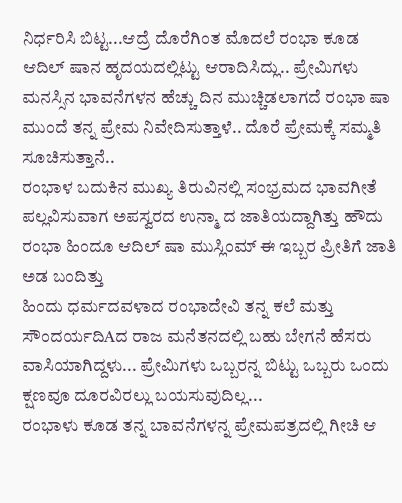ನಿರ್ಧರಿಸಿ ಬಿಟ್ಟ...ಆದ್ರೆ ದೊರೆಗಿಂತ ಮೊದಲೆ ರಂಭಾ ಕೂಡ ಆದಿಲ್ ಷಾನ ಹೃದಯದಲ್ಲಿಟ್ಟು ಆರಾದಿಸಿದ್ಲು.. ಪ್ರೇಮಿಗಳು ಮನಸ್ಸಿನ ಭಾವನೆಗಳನ ಹೆಚ್ಚು ದಿನ ಮುಚ್ಚಿಡಲಾಗದೆ ರಂಭಾ ಷಾ ಮುಂದೆ ತನ್ನ ಪ್ರೇಮ ನಿವೇದಿಸುತ್ತಾಳೆ.. ದೊರೆ ಪ್ರೇಮಕ್ಕೆ ಸಮ್ಮತಿ ಸೂಚಿಸುತ್ತಾನೆ..
ರಂಭಾಳ ಬದುಕಿನ ಮುಖ್ಯ ತಿರುವಿನಲ್ಲಿ ಸಂಭ್ರಮದ ಭಾವಗೀತೆ ಪಲ್ಲವಿಸುವಾಗ ಅಪಸ್ವರದ ಉನ್ಮಾ ದ ಜಾತಿಯದ್ದಾಗಿತ್ತು ಹೌದು ರಂಭಾ ಹಿಂದೂ ಆದಿಲ್ ಷಾ ಮುಸ್ಲಿಂಮ್ ಈ ಇಬ್ಬರ ಪ್ರೀತಿಗೆ ಜಾತಿ ಅಡ ಬಂದಿತ್ತು
ಹಿಂದು ಧರ್ಮದವಳಾದ ರಂಭಾದೇವಿ ತನ್ನ ಕಲೆ ಮತ್ತು ಸೌಂದರ್ಯದಿAದ ರಾಜ ಮನೆತನದಲ್ಲಿ ಬಹು ಬೇಗನೆ ಹೆಸರು ವಾಸಿಯಾಗಿದ್ದಳು... ಪ್ರೇಮಿಗಳು ಒಬ್ಬರನ್ನ ಬಿಟ್ಟು ಒಬ್ಬರು ಒಂದು ಕ್ಷಣವೂ ದೂರವಿರಲ್ಲು ಬಯಸುವುದಿಲ್ಲ...
ರಂಭಾಳು ಕೂಡ ತನ್ನ ಬಾವನೆಗಳನ್ನ ಪ್ರೇಮಪತ್ರದಲ್ಲಿ ಗೀಚಿ ಆ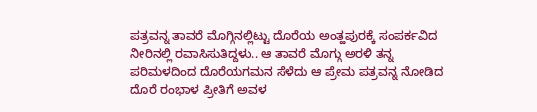ಪತ್ರವನ್ನ ತಾವರೆ ಮೊಗ್ಗಿನಲ್ಲಿಟ್ಟು ದೊರೆಯ ಅಂತ್ಹಪುರಕ್ಕೆ ಸಂಪರ್ಕವಿದ ನೀರಿನಲ್ಲಿ ರವಾಸಿಸುತಿದ್ದಳು.. ಆ ತಾವರೆ ಮೊಗ್ಗು ಅರಳಿ ತನ್ನ ಪರಿಮಳದಿಂದ ದೊರೆಯಗಮನ ಸೆಳೆದು ಆ ಪ್ರೇಮ ಪತ್ರವನ್ನ ನೋಡಿದ ದೊರೆ ರಂಭಾಳ ಪ್ರೀತಿಗೆ ಅವಳ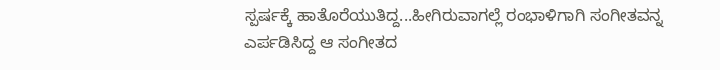ಸ್ಪರ್ಷಕ್ಕೆ ಹಾತೊರೆಯುತಿದ್ದ...ಹೀಗಿರುವಾಗಲ್ಲೆ ರಂಭಾಳಿಗಾಗಿ ಸಂಗೀತವನ್ನ ಎರ್ಪಡಿಸಿದ್ದ ಆ ಸಂಗೀತದ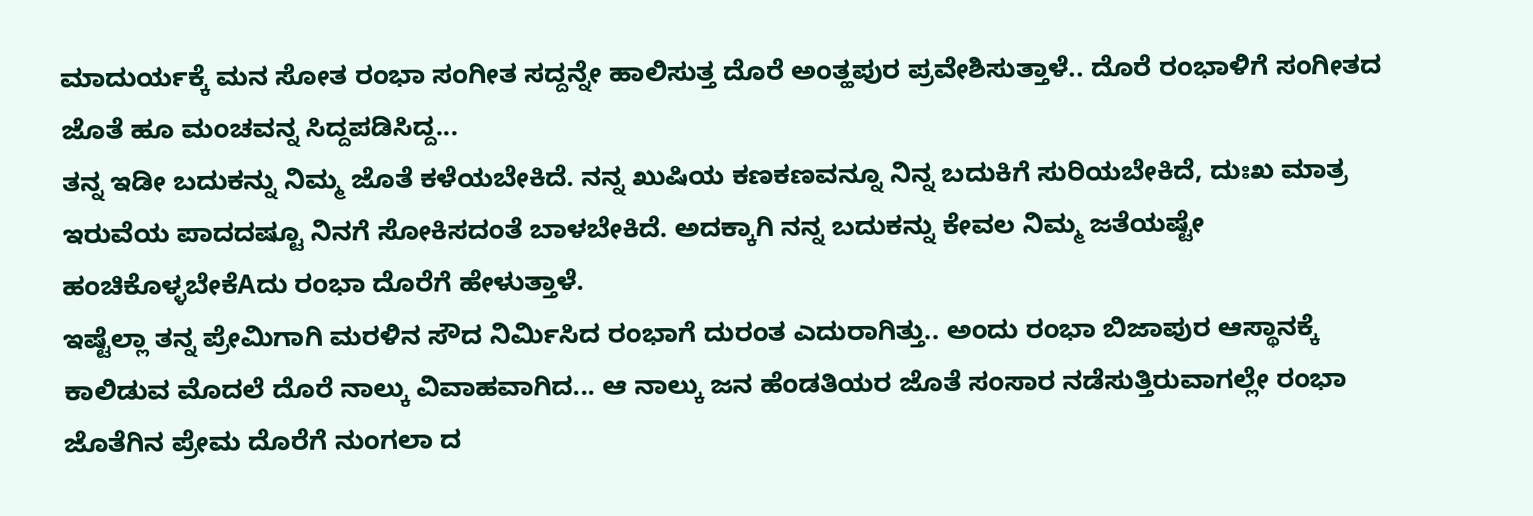ಮಾದುರ್ಯಕ್ಕೆ ಮನ ಸೋತ ರಂಭಾ ಸಂಗೀತ ಸದ್ದನ್ನೇ ಹಾಲಿಸುತ್ತ ದೊರೆ ಅಂತ್ಹಪುರ ಪ್ರವೇಶಿಸುತ್ತಾಳೆ.. ದೊರೆ ರಂಭಾಳಿಗೆ ಸಂಗೀತದ ಜೊತೆ ಹೂ ಮಂಚವನ್ನ ಸಿದ್ದಪಡಿಸಿದ್ದ...
ತನ್ನ ಇಡೀ ಬದುಕನ್ನು ನಿಮ್ಮ ಜೊತೆ ಕಳೆಯಬೇಕಿದೆ. ನನ್ನ ಖುಷಿಯ ಕಣಕಣವನ್ನೂ ನಿನ್ನ ಬದುಕಿಗೆ ಸುರಿಯಬೇಕಿದೆ, ದುಃಖ ಮಾತ್ರ ಇರುವೆಯ ಪಾದದಷ್ಟೂ ನಿನಗೆ ಸೋಕಿಸದಂತೆ ಬಾಳಬೇಕಿದೆ. ಅದಕ್ಕಾಗಿ ನನ್ನ ಬದುಕನ್ನು ಕೇವಲ ನಿಮ್ಮ ಜತೆಯಷ್ಟೇ ಹಂಚಿಕೊಳ್ಳಬೇಕೆAದು ರಂಭಾ ದೊರೆಗೆ ಹೇಳುತ್ತಾಳೆ.
ಇಷ್ಟೆಲ್ಲಾ ತನ್ನ ಪ್ರೇಮಿಗಾಗಿ ಮರಳಿನ ಸೌದ ನಿರ್ಮಿಸಿದ ರಂಭಾಗೆ ದುರಂತ ಎದುರಾಗಿತ್ತು.. ಅಂದು ರಂಭಾ ಬಿಜಾಪುರ ಆಸ್ಥಾನಕ್ಕೆ ಕಾಲಿಡುವ ಮೊದಲೆ ದೊರೆ ನಾಲ್ಕು ವಿವಾಹವಾಗಿದ... ಆ ನಾಲ್ಕು ಜನ ಹೆಂಡತಿಯರ ಜೊತೆ ಸಂಸಾರ ನಡೆಸುತ್ತಿರುವಾಗಲ್ಲೇ ರಂಭಾ ಜೊತೆಗಿನ ಪ್ರೇಮ ದೊರೆಗೆ ನುಂಗಲಾ ದ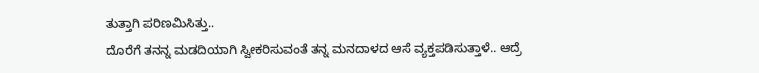ತುತ್ತಾಗಿ ಪರಿಣಮಿಸಿತ್ತು..
ದೊರೆಗೆ ತನನ್ನ ಮಡದಿಯಾಗಿ ಸ್ವೀಕರಿಸುವಂತೆ ತನ್ನ ಮನದಾಳದ ಆಸೆ ವ್ಯಕ್ತಪಡಿಸುತ್ತಾಳೆ.. ಆದ್ರೆ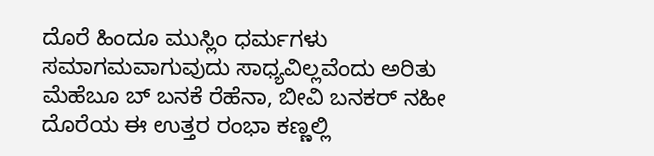ದೊರೆ ಹಿಂದೂ ಮುಸ್ಲಿಂ ಧರ್ಮಗಳು ಸಮಾಗಮವಾಗುವುದು ಸಾಧ್ಯವಿಲ್ಲವೆಂದು ಅರಿತು ಮೆಹೆಬೂ ಬ್ ಬನಕೆ ರೆಹೆನಾ, ಬೀವಿ ಬನಕರ್ ನಹೀ ದೊರೆಯ ಈ ಉತ್ತರ ರಂಭಾ ಕಣ್ಣಲ್ಲಿ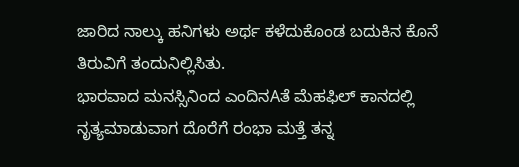ಜಾರಿದ ನಾಲ್ಕು ಹನಿಗಳು ಅರ್ಥ ಕಳೆದುಕೊಂಡ ಬದುಕಿನ ಕೊನೆ ತಿರುವಿಗೆ ತಂದುನಿಲ್ಲಿಸಿತು.
ಭಾರವಾದ ಮನಸ್ಸಿನಿಂದ ಎಂದಿನAತೆ ಮೆಹಫಿಲ್ ಕಾನದಲ್ಲಿ ನೃತ್ಯಮಾಡುವಾಗ ದೊರೆಗೆ ರಂಭಾ ಮತ್ತೆ ತನ್ನ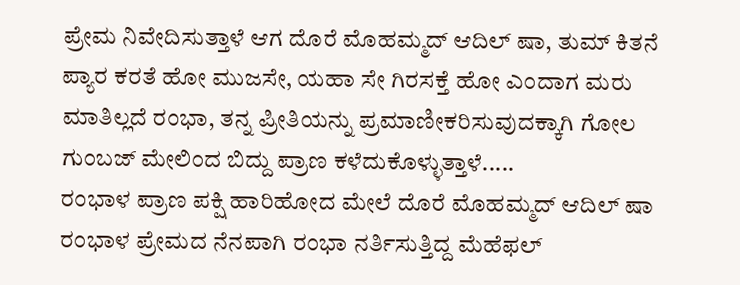ಪ್ರೇಮ ನಿವೇದಿಸುತ್ತಾಳೆ ಆಗ ದೊರೆ ಮೊಹಮ್ಮದ್ ಆದಿಲ್ ಷಾ, ತುಮ್ ಕಿತನೆ ಪ್ಯಾರ ಕರತೆ ಹೋ ಮುಜಸೇ, ಯಹಾ ಸೇ ಗಿರಸಕ್ತೆ ಹೋ ಎಂದಾಗ ಮರು ಮಾತಿಲ್ಲದೆ ರಂಭಾ, ತನ್ನ ಪ್ರೀತಿಯನ್ನು ಪ್ರಮಾಣೀಕರಿಸುವುದಕ್ಕಾಗಿ ಗೋಲ ಗುಂಬಜ್ ಮೇಲಿಂದ ಬಿದ್ದು ಪ್ರಾಣ ಕಳೆದುಕೊಳ್ಳುತ್ತಾಳೆ.....
ರಂಭಾಳ ಪ್ರಾಣ ಪಕ್ಷಿ ಹಾರಿಹೋದ ಮೇಲೆ ದೊರೆ ಮೊಹಮ್ಮದ್ ಆದಿಲ್ ಷಾ ರಂಭಾಳ ಪ್ರೇಮದ ನೆನಪಾಗಿ ರಂಭಾ ನರ್ತಿಸುತ್ತಿದ್ದ ಮೆಹೆಫಲ್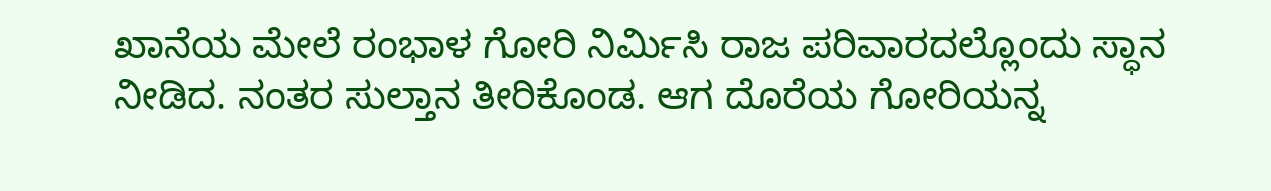ಖಾನೆಯ ಮೇಲೆ ರಂಭಾಳ ಗೋರಿ ನಿರ್ಮಿಸಿ ರಾಜ ಪರಿವಾರದಲ್ಲೊಂದು ಸ್ಧಾನ ನೀಡಿದ. ನಂತರ ಸುಲ್ತಾನ ತೀರಿಕೊಂಡ. ಆಗ ದೊರೆಯ ಗೋರಿಯನ್ನ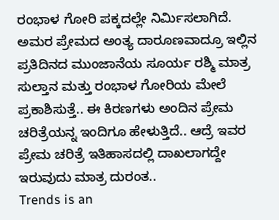ರಂಭಾಳ ಗೋರಿ ಪಕ್ಕದಲ್ಲೇ ನಿರ್ಮಿಸಲಾಗಿದೆ. ಅಮರ ಪ್ರೇಮದ ಅಂತ್ಯ ದಾರೂಣವಾದ್ರೂ ಇಲ್ಲಿನ ಪ್ರತಿದಿನದ ಮುಂಜಾನೆಯ ಸೂರ್ಯ ರಶ್ಮಿ ಮಾತ್ರ ಸುಲ್ತಾನ ಮತ್ತು ರಂಭಾಳ ಗೋರಿಯ ಮೇಲೆ ಪ್ರಕಾಶಿಸುತ್ತೆ.. ಈ ಕಿರಣಗಳು ಅಂದಿನ ಪ್ರೇಮ ಚರಿತ್ರೆಯನ್ನ ಇಂದಿಗೂ ಹೇಳುತ್ತಿದೆ.. ಆದ್ರೆ ಇವರ ಪ್ರೇಮ ಚರಿತ್ರೆ ಇತಿಹಾಸದಲ್ಲಿ ದಾಖಲಾಗದ್ದೇ ಇರುವುದು ಮಾತ್ರ ದುರಂತ..
Trends is an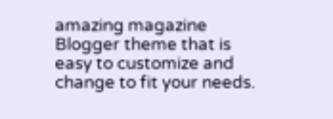amazing magazine Blogger theme that is easy to customize and change to fit your needs.